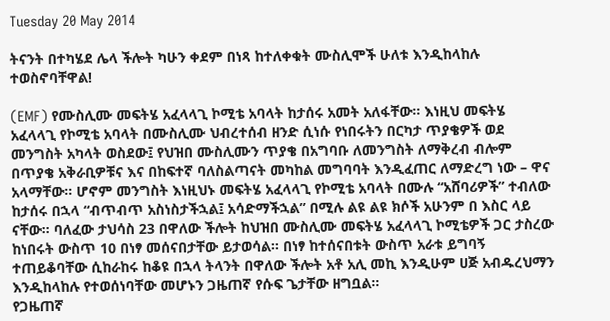Tuesday 20 May 2014

ትናንት በተካሄደ ሌላ ችሎት ካሁን ቀደም በነጻ ከተለቀቁት ሙስሊሞች ሁለቱ እንዲከላከሉ ተወስኖባቸዋል!

(EMF) የሙስሊሙ መፍትሄ አፈላላጊ ኮሚቴ አባላት ከታሰሩ አመት አለፋቸው። እነዚህ መፍትሄ አፈላላጊ የኮሚቴ አባላት በሙስሊሙ ህብረተሰብ ዘንድ ሲነሱ የነበሩትን በርካታ ጥያቄዎች ወደ መንግስት አካላት ወስደው፤ የህዝበ ሙስሊሙን ጥያቄ በአግባቡ ለመንግስት ለማቅረብ ብሎም በጥያቄ አቅራቢዎቹና እና በከፍተኛ ባለስልጣናት መካከል መግባባት እንዲፈጠር ለማድረግ ነው – ዋና አላማቸው። ሆኖም መንግስት እነዚህኑ መፍትሄ አፈላላጊ የኮሚቴ አባላት በሙሉ “አሸባሪዎች” ተብለው ከታሰሩ በኋላ “ብጥብጥ አስነስታችኋል፤ አሳድማችኋል” በሚሉ ልዩ ልዩ ክሶች አሁንም በ እስር ላይ ናቸው። ባለፈው ታህሳስ 23 በዋለው ችሎት ከህዝበ ሙስሊሙ መፍትሄ አፈላላጊ ኮሚቴዎች ጋር ታስረው ከነበሩት ውስጥ 10 በነፃ መሰናበታቸው ይታወሳል፡፡ በነፃ ከተሰናበቱት ውስጥ አራቱ ይግባኝ ተጠይቆባቸው ሲከራከሩ ከቆዩ በኋላ ትላንት በዋለው ችሎት አቶ አሊ መኪ እንዲሁም ሀጅ አብዱረህማን እንዲከላከሉ የተወሰነባቸው መሆኑን ጋዜጠኛ የሱፍ ጌታቸው ዘግቧል።
የጋዜጠኛ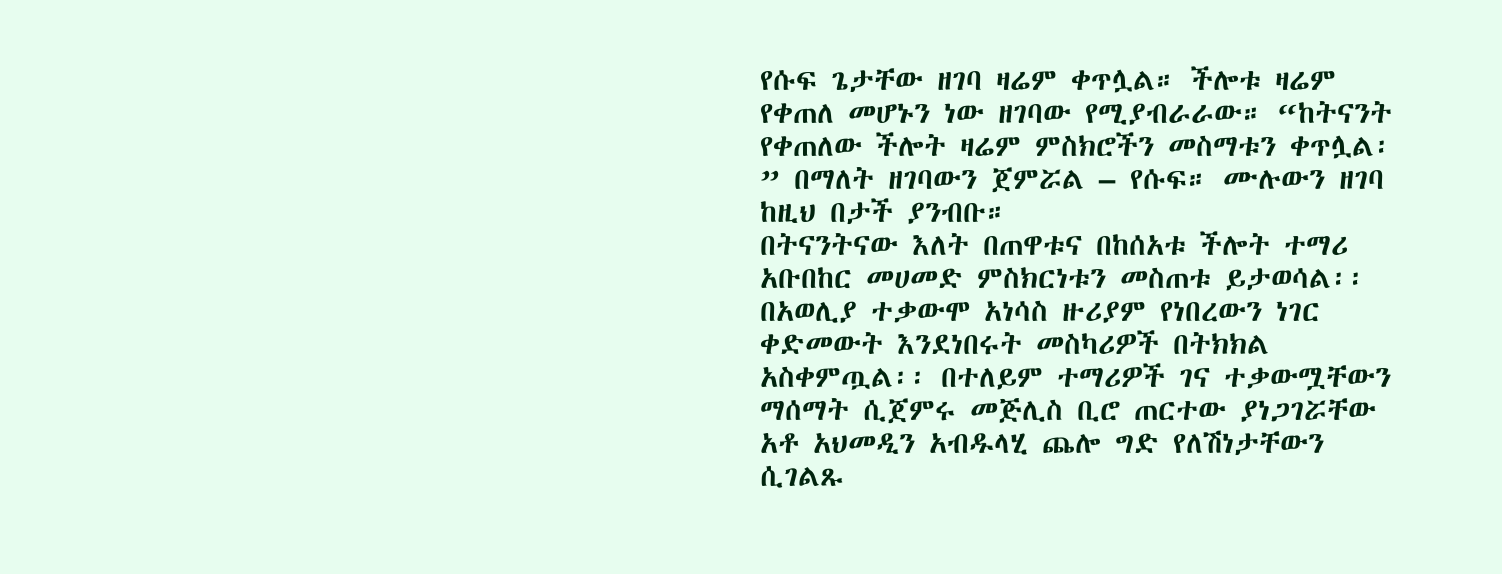የሱፍ ጌታቸው ዘገባ ዛሬም ቀጥሏል። ችሎቱ ዛሬም የቀጠለ መሆኑን ነው ዘገባው የሚያብራራው። “ከትናንት የቀጠለው ችሎት ዛሬም ምስክሮችን መስማቱን ቀጥሏል፡” በማለት ዘገባውን ጀምሯል – የሱፍ። ሙሉውን ዘገባ ከዚህ በታች ያንብቡ።
በትናንትናው እለት በጠዋቱና በከሰአቱ ችሎት ተማሪ አቡበከር መሀመድ ምስክርነቱን መስጠቱ ይታወሳል፡፡ በአወሊያ ተቃውሞ አነሳስ ዙሪያም የነበረውን ነገር ቀድመውት እንደነበሩት መስካሪዎች በትክክል አስቀምጧል፡፡ በተለይም ተማሪዎች ገና ተቃውሟቸውን ማሰማት ሲጀምሩ መጅሊስ ቢሮ ጠርተው ያነጋገሯቸው አቶ አህመዲን አብዱላሂ ጨሎ ግድ የለሽነታቸውን ሲገልጹ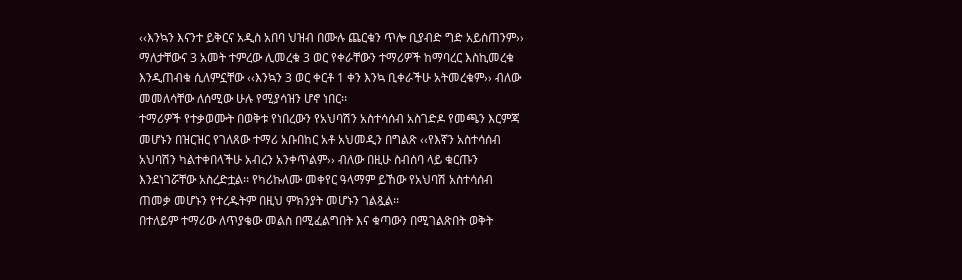‹‹እንኳን እናንተ ይቅርና አዲስ አበባ ህዝብ በሙሉ ጨርቁን ጥሎ ቢያብድ ግድ አይሰጠንም›› ማለታቸውና 3 አመት ተምረው ሊመረቁ 3 ወር የቀራቸውን ተማሪዎች ከማባረር እስኪመረቁ እንዲጠብቁ ሲለምኗቸው ‹‹እንኳን 3 ወር ቀርቶ 1 ቀን እንኳ ቢቀራችሁ አትመረቁም›› ብለው መመለሳቸው ለሰሚው ሁሉ የሚያሳዝን ሆኖ ነበር፡፡
ተማሪዎች የተቃወሙት በወቅቱ የነበረውን የአህባሽን አስተሳሰብ አስገድዶ የመጫን እርምጃ መሆኑን በዝርዝር የገለጸው ተማሪ አቡበከር አቶ አህመዲን በግልጽ ‹‹የእኛን አስተሳሰብ አህባሽን ካልተቀበላችሁ አብረን አንቀጥልም›› ብለው በዚሁ ስብሰባ ላይ ቁርጡን እንደነገሯቸው አስረድቷል፡፡ የካሪኩለሙ መቀየር ዓላማም ይኸው የአህባሽ አስተሳሰብ ጠመቃ መሆኑን የተረዱትም በዚህ ምክንያት መሆኑን ገልጿል፡፡
በተለይም ተማሪው ለጥያቄው መልስ በሚፈልግበት እና ቁጣውን በሚገልጽበት ወቅት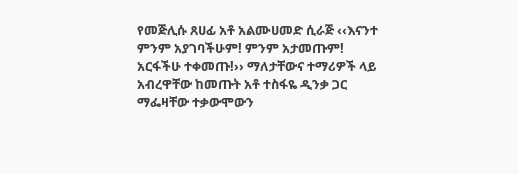የመጅሊሱ ጸሀፊ አቶ አልሙሀመድ ሲራጅ ‹‹እናንተ ምንም አያገባችሁም! ምንም አታመጡም! አርፋችሁ ተቀመጡ!›› ማለታቸውና ተማሪዎች ላይ አብረዋቸው ከመጡት አቶ ተስፋዬ ዲንቃ ጋር ማፌዛቸው ተቃውሞውን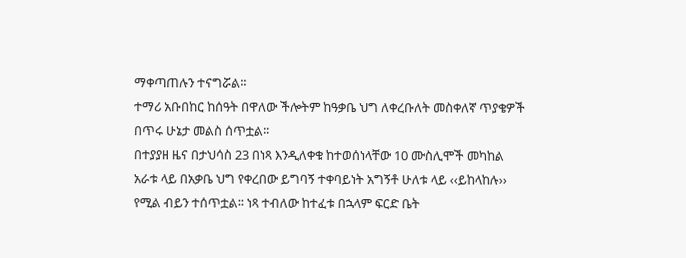ማቀጣጠሉን ተናግሯል፡፡
ተማሪ አቡበከር ከሰዓት በዋለው ችሎትም ከዓቃቤ ህግ ለቀረቡለት መስቀለኛ ጥያቄዎች በጥሩ ሁኔታ መልስ ሰጥቷል፡፡
በተያያዘ ዜና በታህሳስ 23 በነጻ እንዲለቀቁ ከተወሰነላቸው 10 ሙስሊሞች መካከል አራቱ ላይ በአቃቤ ህግ የቀረበው ይግባኝ ተቀባይነት አግኝቶ ሁለቱ ላይ ‹‹ይከላከሉ›› የሚል ብይን ተሰጥቷል፡፡ ነጻ ተብለው ከተፈቱ በኋላም ፍርድ ቤት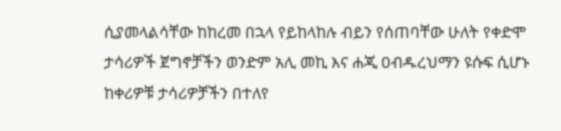ሲያመላልሳቸው ከከረመ በኋላ የይከላከሉ ብይን የሰጠባቸው ሁለት የቀድሞ ታሳሪዎች ጀግኖቻችን ወንድም አሊ መኪ እና ሐጂ ዐብዱረህማን ዩሱፍ ሲሆኑ ከቀሪዎቹ ታሳሪዎቻችን በተለየ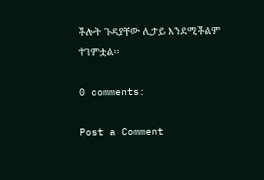ችሎት ጉዳያቸው ሊታይ እንደሚችልም ተገምቷል፡፡

0 comments:

Post a Comment